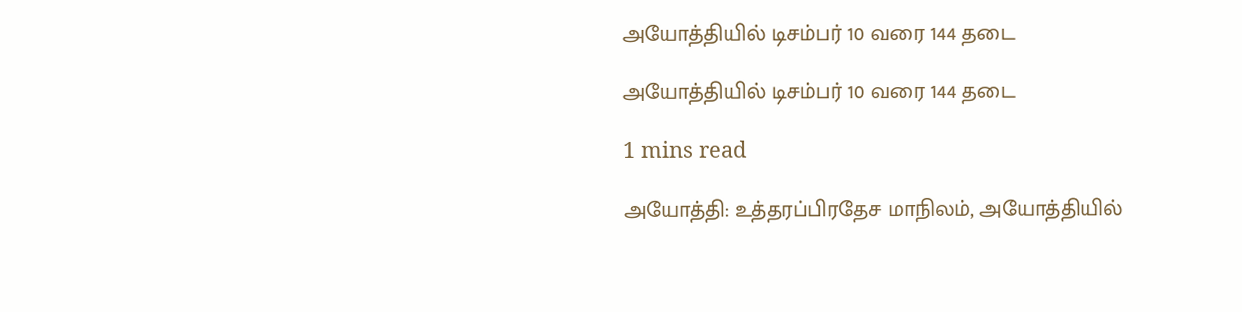அயோத்தியில் டிசம்பர் 10 வரை 144 தடை

அயோத்தியில் டிசம்பர் 10 வரை 144 தடை

1 mins read

அயோத்தி: உத்தரப்பிரதேச மாநிலம், அயோத்தியில்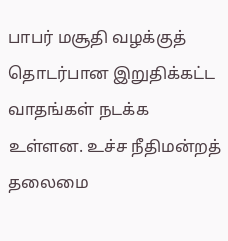பாபர் மசூதி வழக்குத் தொடர்பான இறுதிக்கட்ட வாதங்கள் நடக்க உள்ளன. உச்ச நீதிமன்றத் தலைமை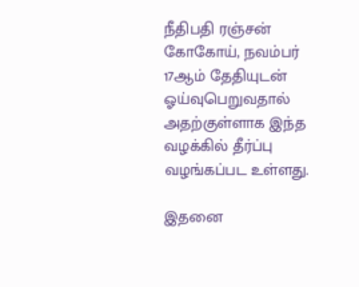நீதிபதி ரஞ்சன் கோகோய், நவம்பர் 17ஆம் தேதியுடன் ஓய்வுபெறுவதால் அதற்குள்ளாக இந்த வழக்கில் தீர்ப்பு வழங்கப்பட உள்ளது.

இதனை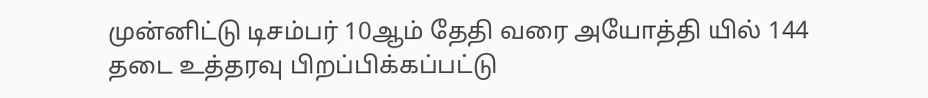முன்னிட்டு டிசம்பர் 10ஆம் தேதி வரை அயோத்தி யில் 144 தடை உத்தரவு பிறப்பிக்கப்பட்டு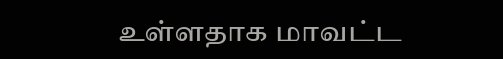உள்ளதாக மாவட்ட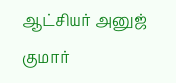ஆட்சியர் அனுஜ் குமார்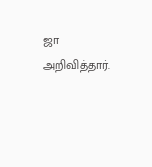ஜா அறிவித்தார்.